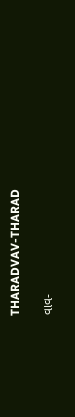THARADVAV-THARAD

વાવ-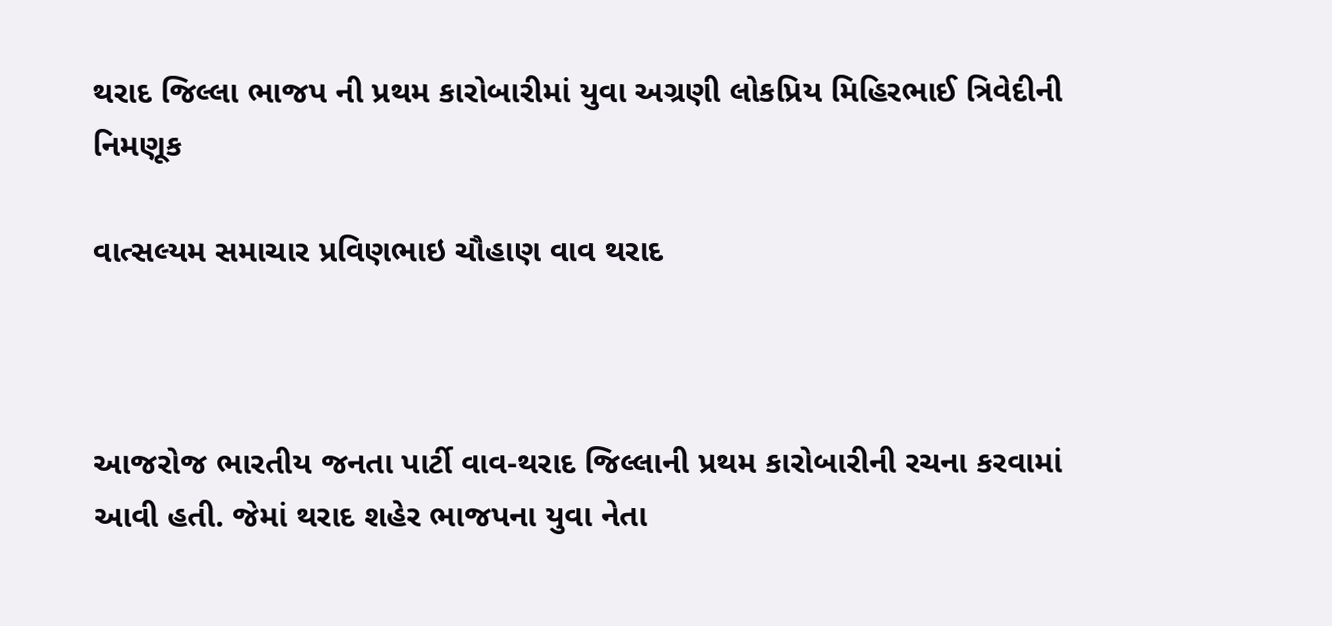થરાદ જિલ્લા ભાજપ ની પ્રથમ કારોબારીમાં યુવા અગ્રણી લોકપ્રિય મિહિરભાઈ ત્રિવેદીની નિમણૂક

વાત્સલ્યમ સમાચાર પ્રવિણભાઇ ચૌહાણ વાવ થરાદ



આજરોજ ભારતીય જનતા પાર્ટી વાવ-થરાદ જિલ્લાની પ્રથમ કારોબારીની રચના કરવામાં આવી હતી. જેમાં થરાદ શહેર ભાજપના યુવા નેતા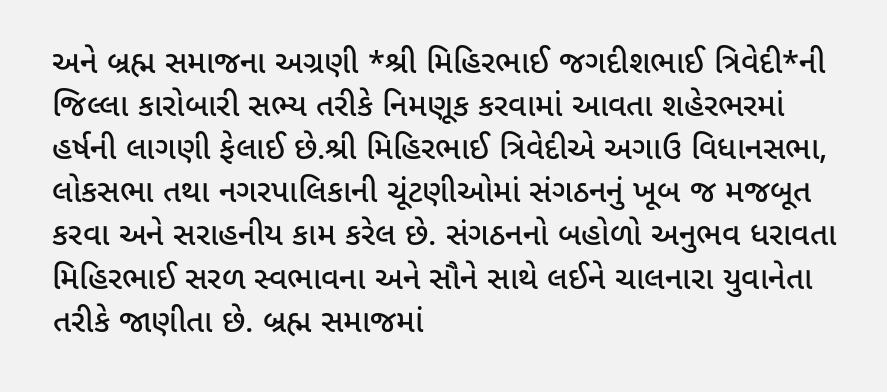અને બ્રહ્મ સમાજના અગ્રણી *શ્રી મિહિરભાઈ જગદીશભાઈ ત્રિવેદી*ની જિલ્લા કારોબારી સભ્ય તરીકે નિમણૂક કરવામાં આવતા શહેરભરમાં હર્ષની લાગણી ફેલાઈ છે.શ્રી મિહિરભાઈ ત્રિવેદીએ અગાઉ વિધાનસભા, લોકસભા તથા નગરપાલિકાની ચૂંટણીઓમાં સંગઠનનું ખૂબ જ મજબૂત કરવા અને સરાહનીય કામ કરેલ છે. સંગઠનનો બહોળો અનુભવ ધરાવતા મિહિરભાઈ સરળ સ્વભાવના અને સૌને સાથે લઈને ચાલનારા યુવાનેતા તરીકે જાણીતા છે. બ્રહ્મ સમાજમાં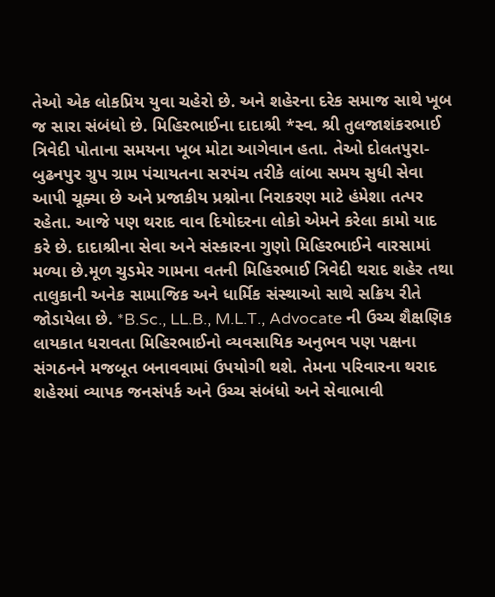તેઓ એક લોકપ્રિય યુવા ચહેરો છે. અને શહેરના દરેક સમાજ સાથે ખૂબ જ સારા સંબંધો છે. મિહિરભાઈના દાદાશ્રી *સ્વ. શ્રી તુલજાશંકરભાઈ ત્રિવેદી પોતાના સમયના ખૂબ મોટા આગેવાન હતા. તેઓ દોલતપુરા-બુઢનપુર ગ્રુપ ગ્રામ પંચાયતના સરપંચ તરીકે લાંબા સમય સુધી સેવા આપી ચૂક્યા છે અને પ્રજાકીય પ્રશ્નોના નિરાકરણ માટે હંમેશા તત્પર રહેતા. આજે પણ થરાદ વાવ દિયોદરના લોકો એમને કરેલા કામો યાદ કરે છે. દાદાશ્રીના સેવા અને સંસ્કારના ગુણો મિહિરભાઈને વારસામાં મળ્યા છે.મૂળ ચુડમેર ગામના વતની મિહિરભાઈ ત્રિવેદી થરાદ શહેર તથા તાલુકાની અનેક સામાજિક અને ધાર્મિક સંસ્થાઓ સાથે સક્રિય રીતે જોડાયેલા છે. *B.Sc., LL.B., M.L.T., Advocate ની ઉચ્ચ શૈક્ષણિક લાયકાત ધરાવતા મિહિરભાઈનો વ્યવસાયિક અનુભવ પણ પક્ષના સંગઠનને મજબૂત બનાવવામાં ઉપયોગી થશે. તેમના પરિવારના થરાદ શહેરમાં વ્યાપક જનસંપર્ક અને ઉચ્ચ સંબંધો અને સેવાભાવી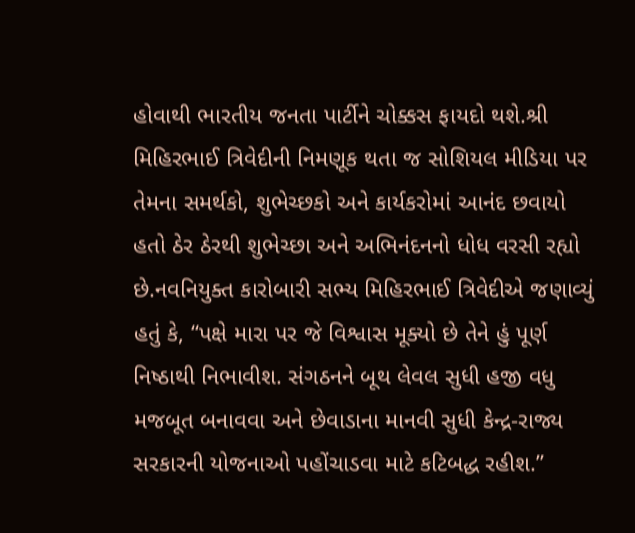હોવાથી ભારતીય જનતા પાર્ટીને ચોક્કસ ફાયદો થશે.શ્રી મિહિરભાઈ ત્રિવેદીની નિમણૂક થતા જ સોશિયલ મીડિયા પર તેમના સમર્થકો, શુભેચ્છકો અને કાર્યકરોમાં આનંદ છવાયો હતો ઠેર ઠેરથી શુભેચ્છા અને અભિનંદનનો ધોધ વરસી રહ્યો છે.નવનિયુક્ત કારોબારી સભ્ય મિહિરભાઈ ત્રિવેદીએ જણાવ્યું હતું કે, “પક્ષે મારા પર જે વિશ્વાસ મૂક્યો છે તેને હું પૂર્ણ નિષ્ઠાથી નિભાવીશ. સંગઠનને બૂથ લેવલ સુધી હજી વધુ મજબૂત બનાવવા અને છેવાડાના માનવી સુધી કેન્દ્ર-રાજ્ય સરકારની યોજનાઓ પહોંચાડવા માટે કટિબદ્ધ રહીશ.”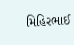મિહિરભાઈ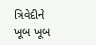ત્રિવેદીને ખૂબ ખૂબ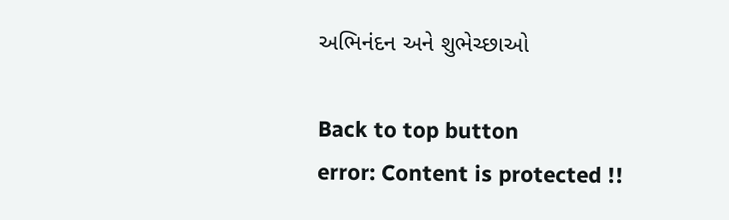અભિનંદન અને શુભેચ્છાઓ

Back to top button
error: Content is protected !!